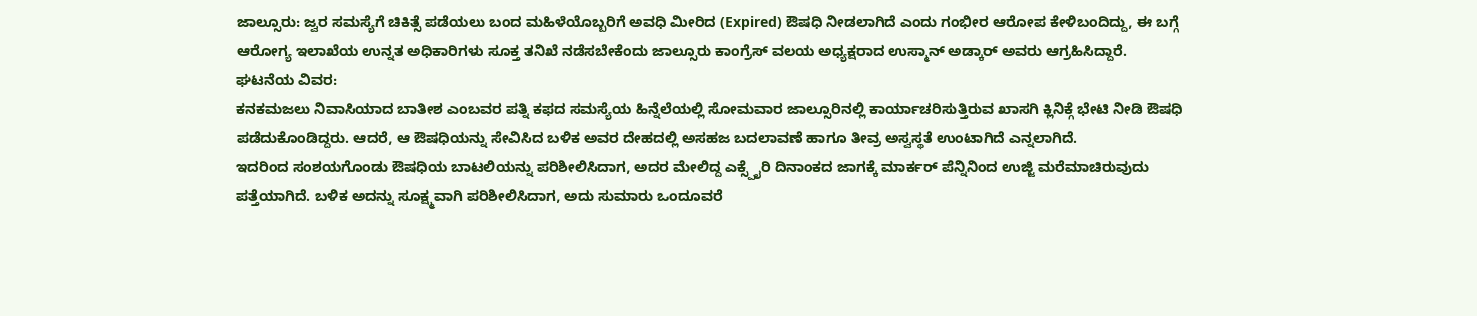ಜಾಲ್ಸೂರು: ಜ್ವರ ಸಮಸ್ಯೆಗೆ ಚಿಕಿತ್ಸೆ ಪಡೆಯಲು ಬಂದ ಮಹಿಳೆಯೊಬ್ಬರಿಗೆ ಅವಧಿ ಮೀರಿದ (Expired) ಔಷಧಿ ನೀಡಲಾಗಿದೆ ಎಂದು ಗಂಭೀರ ಆರೋಪ ಕೇಳಿಬಂದಿದ್ದು, ಈ ಬಗ್ಗೆ ಆರೋಗ್ಯ ಇಲಾಖೆಯ ಉನ್ನತ ಅಧಿಕಾರಿಗಳು ಸೂಕ್ತ ತನಿಖೆ ನಡೆಸಬೇಕೆಂದು ಜಾಲ್ಸೂರು ಕಾಂಗ್ರೆಸ್ ವಲಯ ಅಧ್ಯಕ್ಷರಾದ ಉಸ್ಮಾನ್ ಅಡ್ಕಾರ್ ಅವರು ಆಗ್ರಹಿಸಿದ್ದಾರೆ.
ಘಟನೆಯ ವಿವರ:
ಕನಕಮಜಲು ನಿವಾಸಿಯಾದ ಬಾತೀಶ ಎಂಬವರ ಪತ್ನಿ ಕಫದ ಸಮಸ್ಯೆಯ ಹಿನ್ನೆಲೆಯಲ್ಲಿ ಸೋಮವಾರ ಜಾಲ್ಸೂರಿನಲ್ಲಿ ಕಾರ್ಯಾಚರಿಸುತ್ತಿರುವ ಖಾಸಗಿ ಕ್ಲಿನಿಕ್ಗೆ ಭೇಟಿ ನೀಡಿ ಔಷಧಿ ಪಡೆದುಕೊಂಡಿದ್ದರು. ಆದರೆ, ಆ ಔಷಧಿಯನ್ನು ಸೇವಿಸಿದ ಬಳಿಕ ಅವರ ದೇಹದಲ್ಲಿ ಅಸಹಜ ಬದಲಾವಣೆ ಹಾಗೂ ತೀವ್ರ ಅಸ್ವಸ್ಥತೆ ಉಂಟಾಗಿದೆ ಎನ್ನಲಾಗಿದೆ.
ಇದರಿಂದ ಸಂಶಯಗೊಂಡು ಔಷಧಿಯ ಬಾಟಲಿಯನ್ನು ಪರಿಶೀಲಿಸಿದಾಗ, ಅದರ ಮೇಲಿದ್ದ ಎಕ್ಸ್ಪೈರಿ ದಿನಾಂಕದ ಜಾಗಕ್ಕೆ ಮಾರ್ಕರ್ ಪೆನ್ನಿನಿಂದ ಉಜ್ಜಿ ಮರೆಮಾಚಿರುವುದು ಪತ್ತೆಯಾಗಿದೆ. ಬಳಿಕ ಅದನ್ನು ಸೂಕ್ಷ್ಮವಾಗಿ ಪರಿಶೀಲಿಸಿದಾಗ, ಅದು ಸುಮಾರು ಒಂದೂವರೆ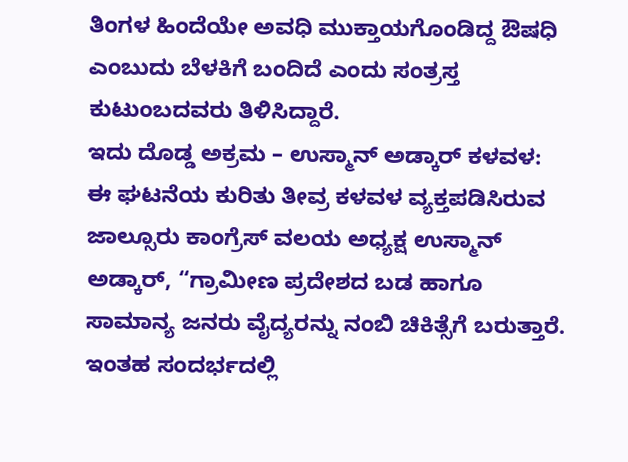ತಿಂಗಳ ಹಿಂದೆಯೇ ಅವಧಿ ಮುಕ್ತಾಯಗೊಂಡಿದ್ದ ಔಷಧಿ ಎಂಬುದು ಬೆಳಕಿಗೆ ಬಂದಿದೆ ಎಂದು ಸಂತ್ರಸ್ತ ಕುಟುಂಬದವರು ತಿಳಿಸಿದ್ದಾರೆ.
ಇದು ದೊಡ್ಡ ಅಕ್ರಮ – ಉಸ್ಮಾನ್ ಅಡ್ಕಾರ್ ಕಳವಳ:
ಈ ಘಟನೆಯ ಕುರಿತು ತೀವ್ರ ಕಳವಳ ವ್ಯಕ್ತಪಡಿಸಿರುವ ಜಾಲ್ಸೂರು ಕಾಂಗ್ರೆಸ್ ವಲಯ ಅಧ್ಯಕ್ಷ ಉಸ್ಮಾನ್ ಅಡ್ಕಾರ್, “ಗ್ರಾಮೀಣ ಪ್ರದೇಶದ ಬಡ ಹಾಗೂ ಸಾಮಾನ್ಯ ಜನರು ವೈದ್ಯರನ್ನು ನಂಬಿ ಚಿಕಿತ್ಸೆಗೆ ಬರುತ್ತಾರೆ. ಇಂತಹ ಸಂದರ್ಭದಲ್ಲಿ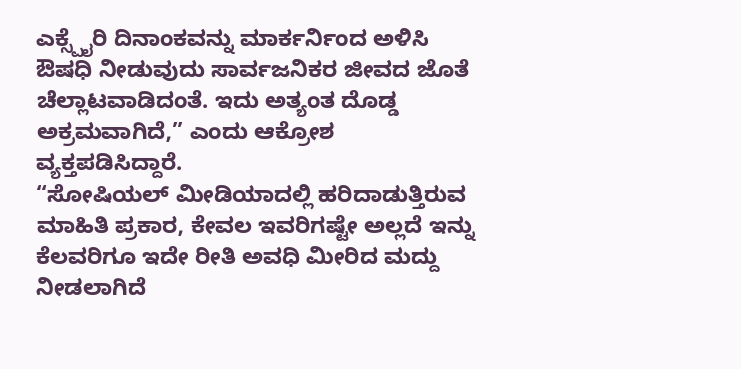ಎಕ್ಸ್ಪೈರಿ ದಿನಾಂಕವನ್ನು ಮಾರ್ಕರ್ನಿಂದ ಅಳಿಸಿ ಔಷಧಿ ನೀಡುವುದು ಸಾರ್ವಜನಿಕರ ಜೀವದ ಜೊತೆ ಚೆಲ್ಲಾಟವಾಡಿದಂತೆ. ಇದು ಅತ್ಯಂತ ದೊಡ್ಡ ಅಕ್ರಮವಾಗಿದೆ,” ಎಂದು ಆಕ್ರೋಶ ವ್ಯಕ್ತಪಡಿಸಿದ್ದಾರೆ.
“ಸೋಷಿಯಲ್ ಮೀಡಿಯಾದಲ್ಲಿ ಹರಿದಾಡುತ್ತಿರುವ ಮಾಹಿತಿ ಪ್ರಕಾರ, ಕೇವಲ ಇವರಿಗಷ್ಟೇ ಅಲ್ಲದೆ ಇನ್ನು ಕೆಲವರಿಗೂ ಇದೇ ರೀತಿ ಅವಧಿ ಮೀರಿದ ಮದ್ದು ನೀಡಲಾಗಿದೆ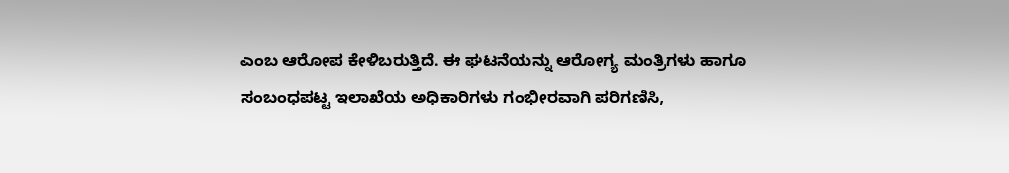ಎಂಬ ಆರೋಪ ಕೇಳಿಬರುತ್ತಿದೆ. ಈ ಘಟನೆಯನ್ನು ಆರೋಗ್ಯ ಮಂತ್ರಿಗಳು ಹಾಗೂ ಸಂಬಂಧಪಟ್ಟ ಇಲಾಖೆಯ ಅಧಿಕಾರಿಗಳು ಗಂಭೀರವಾಗಿ ಪರಿಗಣಿಸಿ,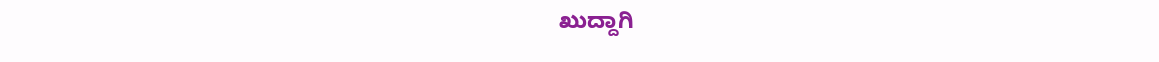ಖುದ್ದಾಗಿ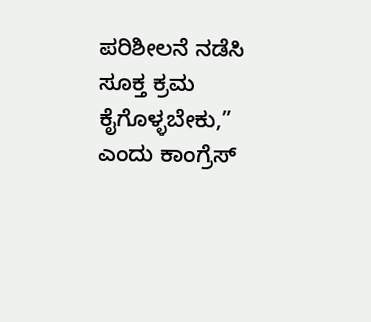ಪರಿಶೀಲನೆ ನಡೆಸಿ ಸೂಕ್ತ ಕ್ರಮ ಕೈಗೊಳ್ಳಬೇಕು,” ಎಂದು ಕಾಂಗ್ರೆಸ್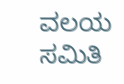ವಲಯ ಸಮಿತಿ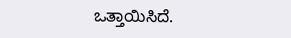ಒತ್ತಾಯಿಸಿದೆ.